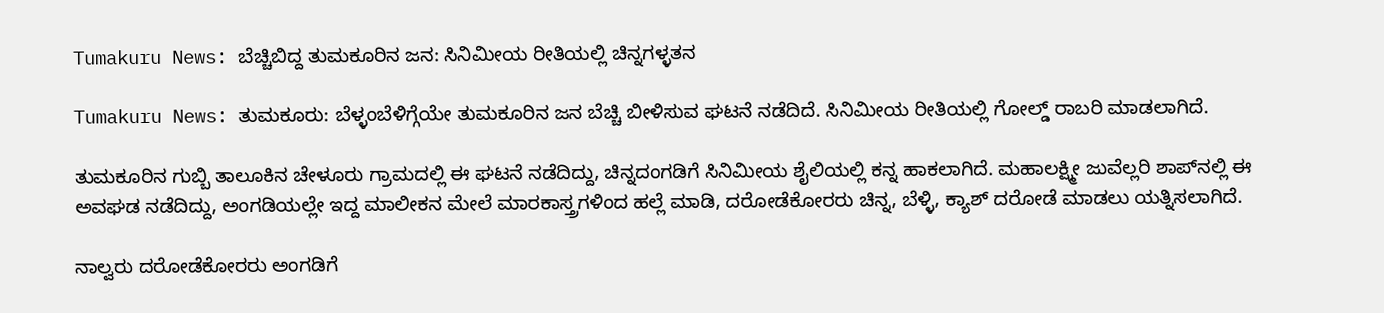Tumakuru News: ಬೆಚ್ಚಿಬಿದ್ದ ತುಮಕೂರಿನ ಜನ: ಸಿನಿಮೀಯ ರೀತಿಯಲ್ಲಿ ಚಿನ್ನಗಳ್ಳತನ

Tumakuru News: ತುಮಕೂರು: ಬೆಳ್ಳಂಬೆಳಿಗ್ಗೆಯೇ ತುಮಕೂರಿನ ಜನ ಬೆಚ್ಚಿ ಬೀಳಿಸುವ ಘಟನೆ ನಡೆದಿದೆ. ಸಿನಿಮೀಯ ರೀತಿಯಲ್ಲಿ ಗೋಲ್ಡ್ ರಾಬರಿ ಮಾಡಲಾಗಿದೆ.

ತುಮಕೂರಿನ ಗುಬ್ಬಿ ತಾಲೂಕಿನ ಚೇಳೂರು ಗ್ರಾಮದಲ್ಲಿ ಈ ಘಟನೆ ನಡೆದಿದ್ದು, ಚಿನ್ನದಂಗಡಿಗೆ ಸಿನಿಮೀಯ ಶೈಲಿಯಲ್ಲಿ ಕನ್ನ ಹಾಕಲಾಗಿದೆ. ಮಹಾಲಕ್ಷ್ಮೀ ಜುವೆಲ್ಲರಿ ಶಾಪ್‌ನಲ್ಲಿ ಈ ಅವಘಡ ನಡೆದಿದ್ದು, ಅಂಗಡಿಯಲ್ಲೇ ಇದ್ದ ಮಾಲೀಕನ ಮೇಲೆ ಮಾರಕಾಸ್ತ್ರಗಳಿಂದ ಹಲ್ಲೆ ಮಾಡಿ, ದರೋಡೆಕೋರರು ಚಿನ್ನ, ಬೆಳ್ಳಿ, ಕ್ಯಾಶ್ ದರೋಡೆ ಮಾಡಲು ಯತ್ನಿಸಲಾಗಿದೆ.

ನಾಲ್ವರು ದರೋಡೆಕೋರರು ಅಂಗಡಿಗೆ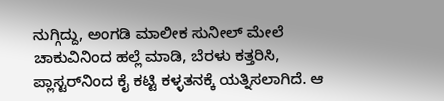ನುಗ್ಗಿದ್ದು, ಅಂಗಡಿ ಮಾಲೀಕ ಸುನೀಲ್ ಮೇಲೆ ಚಾಕುವಿನಿಂದ ಹಲ್ಲೆ ಮಾಡಿ, ಬೆರಳು ಕತ್ತರಿಸಿ, ಪ್ಲಾಸ್ಟರ್‌ನಿಂದ ಕೈ ಕಟ್ಟಿ ಕಳ್ಳತನಕ್ಕೆ ಯತ್ನಿಸಲಾಗಿದೆ. ಆ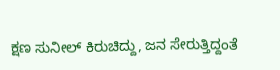ಕ್ಷಣ ಸುನೀಲ್ ಕಿರುಚಿದ್ದು, ಜನ ಸೇರುತ್ತಿದ್ದಂತೆ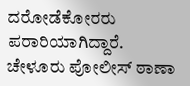ದರೋಡೆಕೋರರು ಪರಾರಿಯಾಗಿದ್ದಾರೆ. ಚೇಳೂರು ಪೋಲೀಸ್ ಠಾಣಾ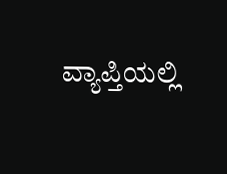ವ್ಯಾಪ್ತಿಯಲ್ಲಿ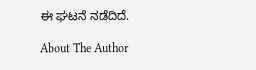ಈ ಘಟನೆ ನಡೆದಿದೆ.

About The Author